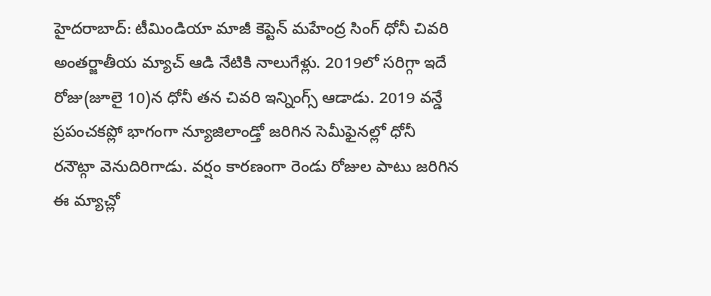హైదరాబాద్: టీమిండియా మాజీ కెప్టెన్ మహేంద్ర సింగ్ ధోనీ చివరి అంతర్జాతీయ మ్యాచ్ ఆడి నేటికి నాలుగేళ్లు. 2019లో సరిగ్గా ఇదే రోజు(జూలై 10)న ధోనీ తన చివరి ఇన్నింగ్స్ ఆడాడు. 2019 వన్డే ప్రపంచకప్లో భాగంగా న్యూజిలాండ్తో జరిగిన సెమీఫైనల్లో ధోనీ రనౌట్గా వెనుదిరిగాడు. వర్షం కారణంగా రెండు రోజుల పాటు జరిగిన ఈ మ్యాచ్లో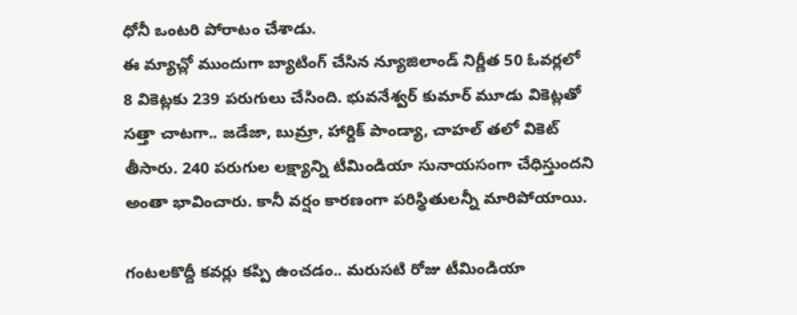ధోనీ ఒంటరి పోరాటం చేశాడు.
ఈ మ్యాచ్లో ముందుగా బ్యాటింగ్ చేసిన న్యూజిలాండ్ నిర్ణీత 50 ఓవర్లలో 8 వికెట్లకు 239 పరుగులు చేసింది. భువనేశ్వర్ కుమార్ మూడు వికెట్లతో సత్తా చాటగా.. జడేజా, బుమ్రా, హార్దిక్ పాండ్యా, చాహల్ తలో వికెట్ తీసారు. 240 పరుగుల లక్ష్యాన్ని టీమిండియా సునాయసంగా చేధిస్తుందని అంతా భావించారు. కానీ వర్షం కారణంగా పరిస్థితులన్నీ మారిపోయాయి.

గంటలకొద్దీ కవర్లు కప్పి ఉంచడం.. మరుసటి రోజు టీమిండియా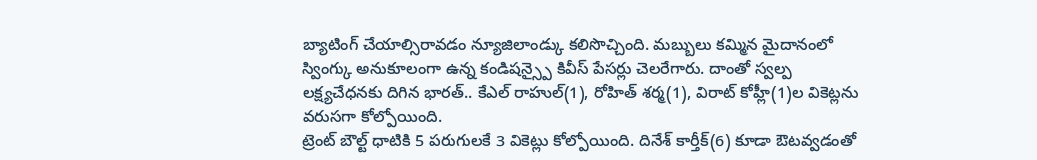బ్యాటింగ్ చేయాల్సిరావడం న్యూజిలాండ్కు కలిసొచ్చింది. మబ్బులు కమ్మిన మైదానంలో స్వింగ్కు అనుకూలంగా ఉన్న కండిషన్స్పై కివీస్ పేసర్లు చెలరేగారు. దాంతో స్వల్ప లక్ష్యచేధనకు దిగిన భారత్.. కేఎల్ రాహుల్(1), రోహిత్ శర్మ(1), విరాట్ కోహ్లీ(1)ల వికెట్లను వరుసగా కోల్పోయింది.
ట్రెంట్ బౌల్ట్ ధాటికి 5 పరుగులకే 3 వికెట్లు కోల్పోయింది. దినేశ్ కార్తీక్(6) కూడా ఔటవ్వడంతో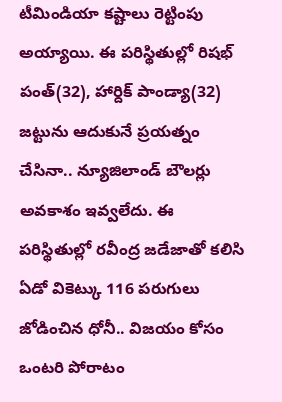టీమిండియా కష్టాలు రెట్టింపు అయ్యాయి. ఈ పరిస్థితుల్లో రిషభ్ పంత్(32), హార్దిక్ పాండ్యా(32) జట్టును ఆదుకునే ప్రయత్నం చేసినా.. న్యూజిలాండ్ బౌలర్లు అవకాశం ఇవ్వలేదు. ఈ పరిస్థితుల్లో రవీంద్ర జడేజాతో కలిసి ఏడో వికెట్కు 116 పరుగులు జోడించిన ధోనీ.. విజయం కోసం ఒంటరి పోరాటం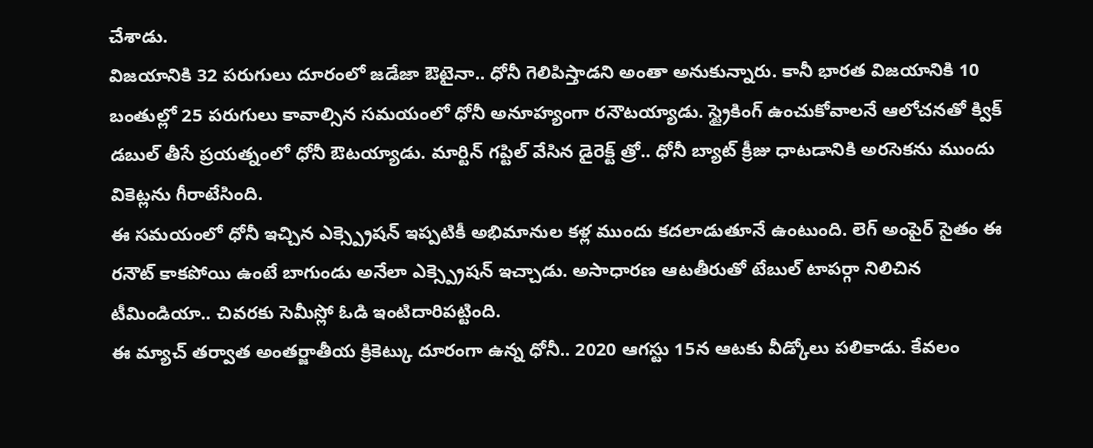చేశాడు.
విజయానికి 32 పరుగులు దూరంలో జడేజా ఔటైనా.. ధోనీ గెలిపిస్తాడని అంతా అనుకున్నారు. కానీ భారత విజయానికి 10 బంతుల్లో 25 పరుగులు కావాల్సిన సమయంలో ధోనీ అనూహ్యంగా రనౌటయ్యాడు. స్ట్రైకింగ్ ఉంచుకోవాలనే ఆలోచనతో క్విక్ డబుల్ తీసే ప్రయత్నంలో ధోనీ ఔటయ్యాడు. మార్టిన్ గప్టిల్ వేసిన డైరెక్ట్ త్రో.. ధోనీ బ్యాట్ క్రీజు ధాటడానికి అరసెకను ముందు వికెట్లను గీరాటేసింది.
ఈ సమయంలో ధోనీ ఇచ్చిన ఎక్స్ప్రెషన్ ఇప్పటికీ అభిమానుల కళ్ల ముందు కదలాడుతూనే ఉంటుంది. లెగ్ అంపైర్ సైతం ఈ రనౌట్ కాకపోయి ఉంటే బాగుండు అనేలా ఎక్స్ప్రెషన్ ఇచ్చాడు. అసాధారణ ఆటతీరుతో టేబుల్ టాపర్గా నిలిచిన టీమిండియా.. చివరకు సెమీస్లో ఓడి ఇంటిదారిపట్టింది.
ఈ మ్యాచ్ తర్వాత అంతర్జాతీయ క్రికెట్కు దూరంగా ఉన్న ధోనీ.. 2020 ఆగస్టు 15న ఆటకు వీడ్కోలు పలికాడు. కేవలం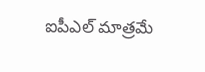ఐపీఎల్ మాత్రమే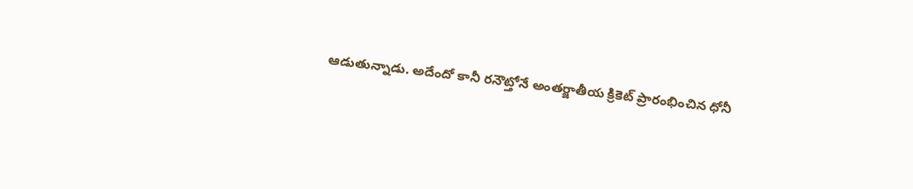ఆడుతున్నాడు. అదేందో కానీ రనౌట్తోనే అంతర్జాతీయ క్రికెట్ ప్రారంభించిన ధోనీ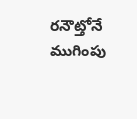రనౌట్తోనే ముగింపు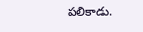పలికాడు.